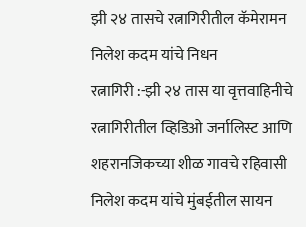झी २४ तासचे रत्नागिरीतील कॅमेरामन निलेश कदम यांचे निधन
रत्नागिरी :-झी २४ तास या वृत्तवाहिनीचे रत्नागिरीतील व्हिडिओ जर्नालिस्ट आणि शहरानजिकच्या शीळ गावचे रहिवासी निलेश कदम यांचे मुंबईतील सायन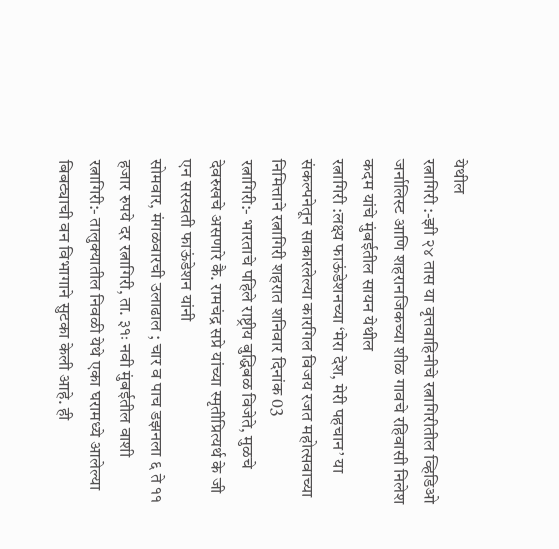येथील
रत्नागिरी :-झी २४ तास या वृत्तवाहिनीचे रत्नागिरीतील व्हिडिओ जर्नालिस्ट आणि शहरानजिकच्या शीळ गावचे रहिवासी निलेश कदम यांचे मुंबईतील सायन येथील
रत्नागिरी :लक्ष्य फाऊंडेशनच्या ‘मेरा देश, मेरी पहचान’ या संकल्पनेतून साकारलेल्या कारगिल विजय रजत महोत्सवाच्या निमित्ताने रत्नागिरी शहरात शनिवार दिनांक 03
रत्नागिरी:- भारताचे पहिले राष्ट्रीय बुद्धिबळ विजेते, मुळचे देवरुखचे असणारे कै. रामचंद्र सप्रे यांच्या स्मृतीप्रित्यर्थ के जी एन सरस्वती फाऊंडेशन यांनी
सोमवार, मंगळवारची उलाढाल ; चार व पाच डझनला ६ ते ११ हजार रुपये दर रत्नागिरी, ता. ३१ः नवी मुंबईतील वाशी
रत्नागिरी:- तालुक्यातील निवळी येथे एका घरामध्ये आलेल्या बिबट्याची वन विभागाने सुटका केली आहे. ही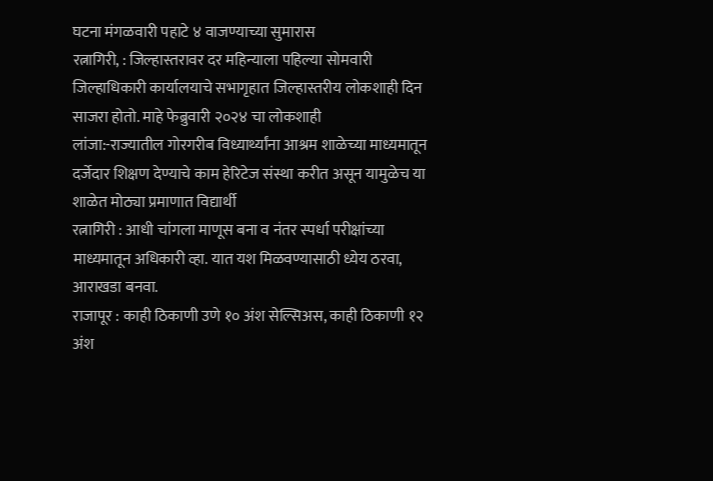घटना मंगळवारी पहाटे ४ वाजण्याच्या सुमारास
रत्नागिरी, : जिल्हास्तरावर दर महिन्याला पहिल्या सोमवारी जिल्हाधिकारी कार्यालयाचे सभागृहात जिल्हास्तरीय लोकशाही दिन साजरा होतो. माहे फेब्रुवारी २०२४ चा लोकशाही
लांजा:-राज्यातील गोरगरीब विध्यार्थ्यांना आश्रम शाळेच्या माध्यमातून दर्जेदार शिक्षण देण्याचे काम हेरिटेज संस्था करीत असून यामुळेच या शाळेत मोठ्या प्रमाणात विद्यार्थी
रत्नागिरी : आधी चांगला माणूस बना व नंतर स्पर्धा परीक्षांच्या माध्यमातून अधिकारी व्हा. यात यश मिळवण्यासाठी ध्येय ठरवा, आराखडा बनवा.
राजापूर : काही ठिकाणी उणे १० अंश सेल्सिअस, काही ठिकाणी १२ अंश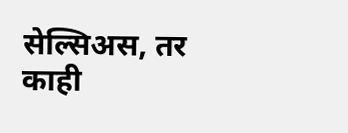सेल्सिअस, तर काही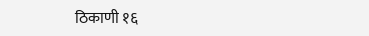ठिकाणी १६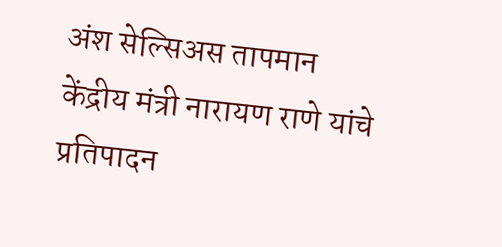अंश सेल्सिअस तापमान
केंद्रीय मंत्री नारायण राणे यांचे प्रतिपादन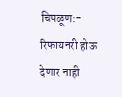चिपळूण:- रिफायनरी होऊ देणार नाही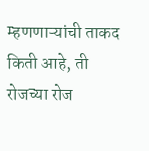म्हणणाऱ्यांची ताकद किती आहे, ती रोजच्या रोज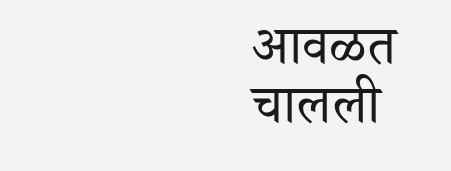आवळत चालली